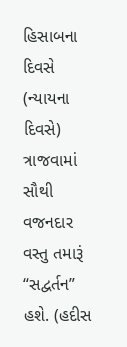હિસાબના દિવસે (ન્યાયના દિવસે) ત્રાજવામાં સૌથી વજનદાર વસ્તુ તમારૂં “સદ્વર્તન” હશે. (હદીસ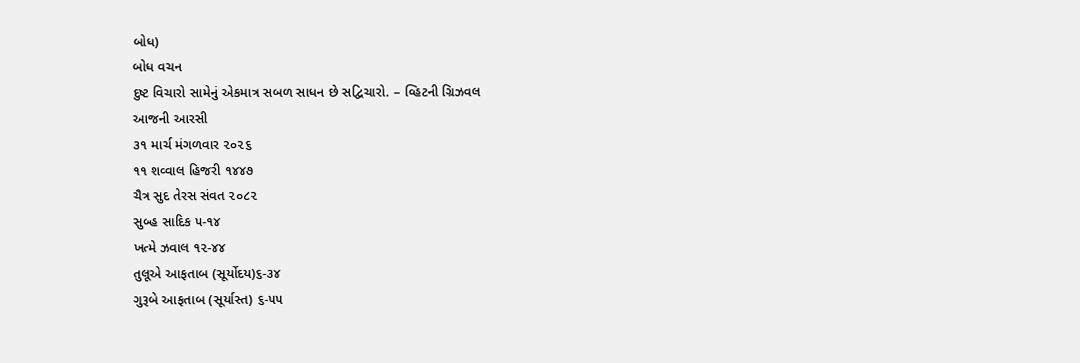બોધ)
બોધ વચન
દુષ્ટ વિચારો સામેનું એકમાત્ર સબળ સાધન છે સદ્વિચારો. – વ્હિટની ગ્રિઝવલ
આજની આરસી
૩૧ માર્ચ મંગળવાર ૨૦૨૬
૧૧ શવ્વાલ હિજરી ૧૪૪૭
ચૈત્ર સુદ તેરસ સંવત ૨૦૮૨
સુબ્હ સાદિક ૫-૧૪
ખત્મે ઝવાલ ૧૨-૪૪
તુલૂએ આફતાબ (સૂર્યોદય)૬-૩૪
ગુરૂબે આફતાબ (સૂર્યાસ્ત) ૬-૫૫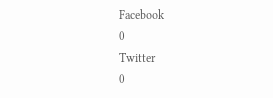Facebook
0
Twitter
0